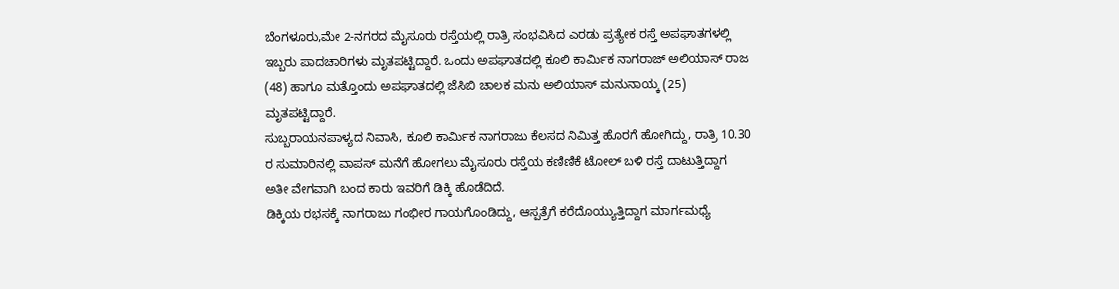ಬೆಂಗಳೂರು,ಮೇ 2-ನಗರದ ಮೈಸೂರು ರಸ್ತೆಯಲ್ಲಿ ರಾತ್ರಿ ಸಂಭವಿಸಿದ ಎರಡು ಪ್ರತ್ಯೇಕ ರಸ್ತೆ ಅಪಘಾತಗಳಲ್ಲಿ ಇಬ್ಬರು ಪಾದಚಾರಿಗಳು ಮೃತಪಟ್ಟಿದ್ದಾರೆ. ಒಂದು ಅಪಘಾತದಲ್ಲಿ ಕೂಲಿ ಕಾರ್ಮಿಕ ನಾಗರಾಜ್ ಅಲಿಯಾಸ್ ರಾಜ (48) ಹಾಗೂ ಮತ್ತೊಂದು ಅಪಘಾತದಲ್ಲಿ ಜೆಸಿಬಿ ಚಾಲಕ ಮನು ಅಲಿಯಾಸ್ ಮನುನಾಯ್ಕ (25) ಮೃತಪಟ್ಟಿದ್ದಾರೆ.
ಸುಬ್ಬರಾಯನಪಾಳ್ಯದ ನಿವಾಸಿ, ಕೂಲಿ ಕಾರ್ಮಿಕ ನಾಗರಾಜು ಕೆಲಸದ ನಿಮಿತ್ತ ಹೊರಗೆ ಹೋಗಿದ್ದು, ರಾತ್ರಿ 10.30 ರ ಸುಮಾರಿನಲ್ಲಿ ವಾಪಸ್ ಮನೆಗೆ ಹೋಗಲು ಮೈಸೂರು ರಸ್ತೆಯ ಕಣಿಣಿಕೆ ಟೋಲ್ ಬಳಿ ರಸ್ತೆ ದಾಟುತ್ತಿದ್ದಾಗ ಅತೀ ವೇಗವಾಗಿ ಬಂದ ಕಾರು ಇವರಿಗೆ ಡಿಕ್ಕಿ ಹೊಡೆದಿದೆ.
ಡಿಕ್ಕಿಯ ರಭಸಕ್ಕೆ ನಾಗರಾಜು ಗಂಭೀರ ಗಾಯಗೊಂಡಿದ್ದು, ಆಸ್ಪತ್ರೆಗೆ ಕರೆದೊಯ್ಯುತ್ತಿದ್ದಾಗ ಮಾರ್ಗಮಧ್ಯೆ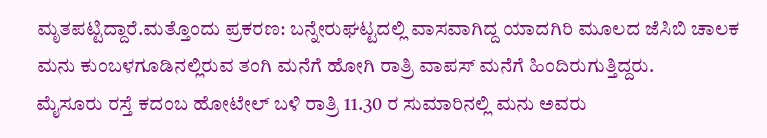ಮೃತಪಟ್ಟಿದ್ದಾರೆ.ಮತ್ತೊಂದು ಪ್ರಕರಣ: ಬನ್ನೇರುಘಟ್ಟದಲ್ಲಿ ವಾಸವಾಗಿದ್ದ ಯಾದಗಿರಿ ಮೂಲದ ಜೆಸಿಬಿ ಚಾಲಕ ಮನು ಕುಂಬಳಗೂಡಿನಲ್ಲಿರುವ ತಂಗಿ ಮನೆಗೆ ಹೋಗಿ ರಾತ್ರಿ ವಾಪಸ್ ಮನೆಗೆ ಹಿಂದಿರುಗುತ್ತಿದ್ದರು.
ಮೈಸೂರು ರಸ್ತೆ ಕದಂಬ ಹೋಟೇಲ್ ಬಳಿ ರಾತ್ರಿ 11.30 ರ ಸುಮಾರಿನಲ್ಲಿ ಮನು ಅವರು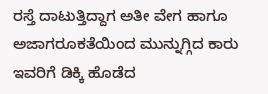ರಸ್ತೆ ದಾಟುತ್ತಿದ್ದಾಗ ಅತೀ ವೇಗ ಹಾಗೂ ಅಜಾಗರೂಕತೆಯಿಂದ ಮುನ್ನುಗ್ಗಿದ ಕಾರು ಇವರಿಗೆ ಡಿಕ್ಕಿ ಹೊಡೆದ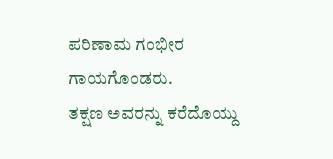ಪರಿಣಾಮ ಗಂಭೀರ ಗಾಯಗೊಂಡರು.
ತಕ್ಷಣ ಅವರನ್ನು ಕರೆದೊಯ್ದು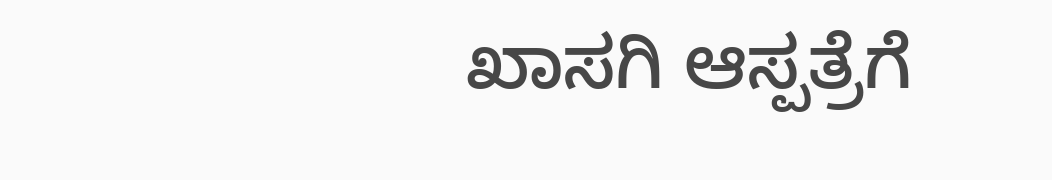ಖಾಸಗಿ ಆಸ್ಪತ್ರೆಗೆ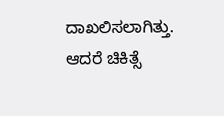ದಾಖಲಿಸಲಾಗಿತ್ತು. ಆದರೆ ಚಿಕಿತ್ಸೆ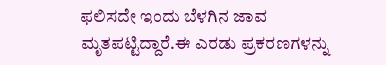ಫಲಿಸದೇ ಇಂದು ಬೆಳಗಿನ ಜಾವ ಮೃತಪಟ್ಟಿದ್ದಾರೆ.ಈ ಎರಡು ಪ್ರಕರಣಗಳನ್ನು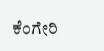ಕೆಂಗೇರಿ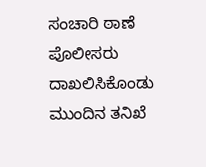ಸಂಚಾರಿ ಠಾಣೆ ಪೊಲೀಸರು ದಾಖಲಿಸಿಕೊಂಡು ಮುಂದಿನ ತನಿಖೆ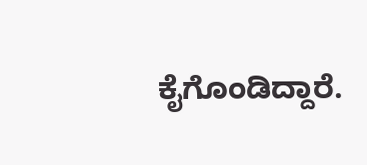ಕೈಗೊಂಡಿದ್ದಾರೆ.